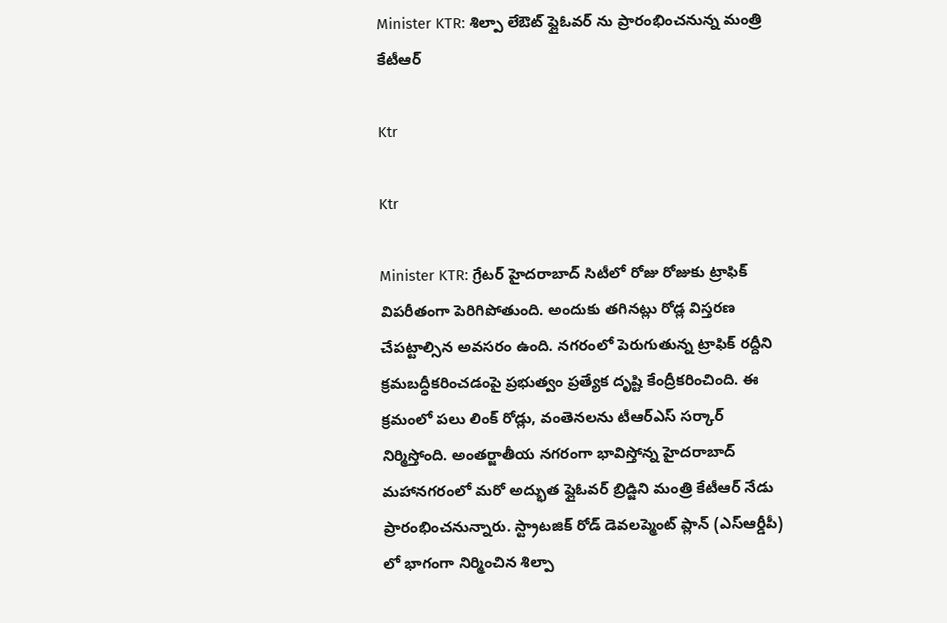Minister KTR: శిల్పా లేఔట్ ఫ్లైఓవర్ ను ప్రారంభించనున్న మంత్రి కేటీఆర్

Ktr

Ktr

Minister KTR: గ్రేటర్ హైదరాబాద్ సిటీలో రోజు రోజుకు ట్రాఫిక్ విపరీతంగా పెరిగిపోతుంది. అందుకు తగినట్లు రోడ్ల విస్తరణ చేపట్టాల్సిన అవసరం ఉంది. నగరంలో పెరుగుతున్న ట్రాఫిక్ రద్దీని క్రమబద్ధీకరించడంపై ప్రభుత్వం ప్రత్యేక దృష్టి కేంద్రీకరించింది. ఈ క్రమంలో పలు లింక్ రోడ్లు, వంతెనలను టీఆర్ఎస్ సర్కార్ నిర్మిస్తోంది. అంతర్జాతీయ నగరంగా భావిస్తోన్న హైదరాబాద్ మహానగరంలో మరో అద్భుత ప్లైఓవర్ బ్రిడ్జిని మంత్రి కేటీఆర్ నేడు ప్రారంభించనున్నారు. స్ట్రాటజిక్ రోడ్ డెవలప్మెంట్ ప్లాన్ (ఎస్ఆర్డీపీ) లో భాగంగా నిర్మించిన శిల్పా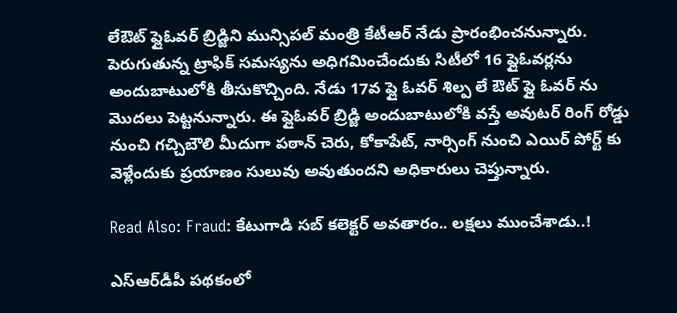లేఔట్ ఫ్లైఓవర్ బ్రిడ్జిని మున్సిపల్ మంత్రి కేటీఆర్ నేడు ప్రారంభించనున్నారు. పెరుగుతున్న ట్రాఫిక్ సమస్యను అధిగమించేందుకు సిటీలో 16 ఫ్లైఓవర్లను అందుబాటులోకి తీసుకొచ్చింది. నేడు 17వ ఫ్లై ఓవర్ శిల్ప లే ఔట్ ఫ్లై ఓవర్ ను మొదలు పెట్టనున్నారు. ఈ ఫ్లైఓవర్ బ్రిడ్జి అందుబాటులోకి వస్తే అవుటర్ రింగ్ రోడ్డు నుంచి గచ్చిబౌలి మీదుగా పఠాన్ చెరు, కోకాపేట్, నార్సింగ్ నుంచి ఎయిర్ పోర్ట్ కు వెళ్లేందుకు ప్రయాణం సులువు అవుతుందని అధికారులు చెప్తున్నారు.

Read Also: Fraud: కేటుగాడి సబ్‌ కలెక్టర్‌ అవతారం.. లక్షలు ముంచేశాడు..!

ఎస్‌ఆర్‌డీపీ పథకంలో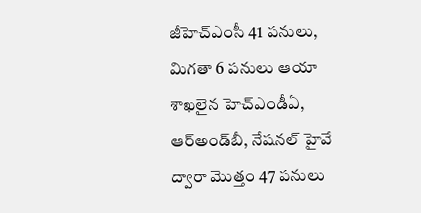జీహెచ్‌ఎంసీ 41 పనులు, మిగతా 6 పనులు ఆయా శాఖలైన హెచ్‌ఎండీఏ, ఆర్‌అండ్‌బీ, నేషనల్‌ హైవే ద్వారా మొత్తం 47 పనులు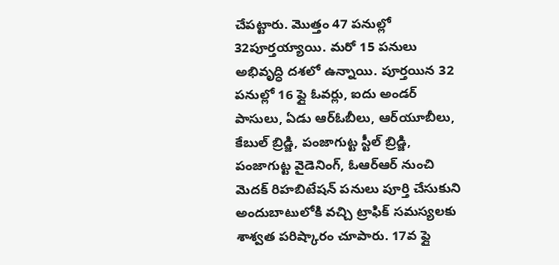చేపట్టారు. మొత్తం 47 పనుల్లో 32పూర్తయ్యాయి. మరో 15 పనులు అభివృద్ధి దశలో ఉన్నాయి. పూర్తయిన 32 పనుల్లో 16 ఫ్లై ఓవర్లు, ఐదు అండర్‌ పాసులు, ఏడు ఆర్‌ఓబీలు, ఆర్‌యూబీలు, కేబుల్‌ బ్రిడ్జి, పంజాగుట్ట స్టీల్‌ బ్రిడ్జి, పంజాగుట్ట వైడెనింగ్‌, ఓఆర్‌ఆర్‌ నుంచి మెదక్‌ రిహబిటేషన్‌ పనులు పూర్తి చేసుకుని అందుబాటులోకి వచ్చి ట్రాఫిక్‌ సమస్యలకు శాశ్వత పరిష్కారం చూపారు. 17వ ఫ్లై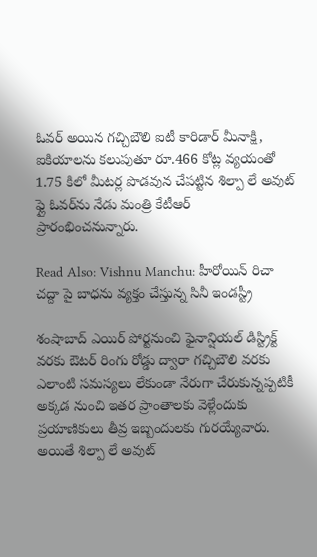ఓవర్‌ అయిన గచ్చిబౌలి ఐటీ కారిడార్‌ మీనాక్షి, ఐకియాలను కలుపుతూ రూ.466 కోట్ల వ్యయంతో 1.75 కిలో మీటర్ల పొడవున చేపట్టిన శిల్పా లే అవుట్‌ ఫ్లై ఓవర్‌ను నేడు మంత్రి కేటీఆర్ ప్రారంభించనున్నారు.

Read Also: Vishnu Manchu: హీరోయిన్ రిచా చద్దా పై బాధను వ్యక్తం చేస్తున్న సినీ ఇండస్ట్రీ

శంషాబాద్ ఎయిర్ పోర్టనుంచి ఫైనాన్షియల్‌ డిస్ట్రిక్ట్‌ వరకు ఔటర్‌ రింగు రోడ్డు ద్వారా గచ్చిబౌలి వరకు ఎలాంటి సమస్యలు లేకుండా నేరుగా చేరుకున్నప్పటికీ అక్కడ నుంచి ఇతర ప్రాంతాలకు వెళ్లేందుకు ప్రయాణికులు తీవ్ర ఇబ్బందులకు గురయ్యేవారు. అయితే శిల్పా లే అవుట్‌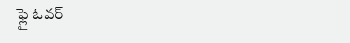ఫ్లై ఓవర్‌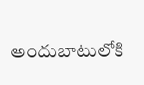అందుబాటులోకి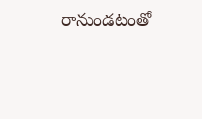రానుండటంతో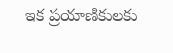ఇక ప్రయాణికులకు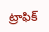ట్రాఫిక్‌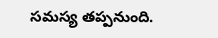సమస్య తప్పనుంది.